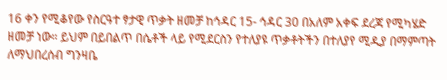16 ቀን የሚቆየው የስርዓተ ፃታዊ ጥቃት ዘመቻ ከኅዳር 15- ኅዳር 30 በአለም አቀፍ ደረጃ የሚካሄድ ዘመቻ ነው። ይህም በይበልጥ በሴቶች ላይ የሚደርስን የተለያዩ ጥቃቶትችን በተለያየ ሚዲያ በማምጣት ለማህበረሰብ ግንዛቤ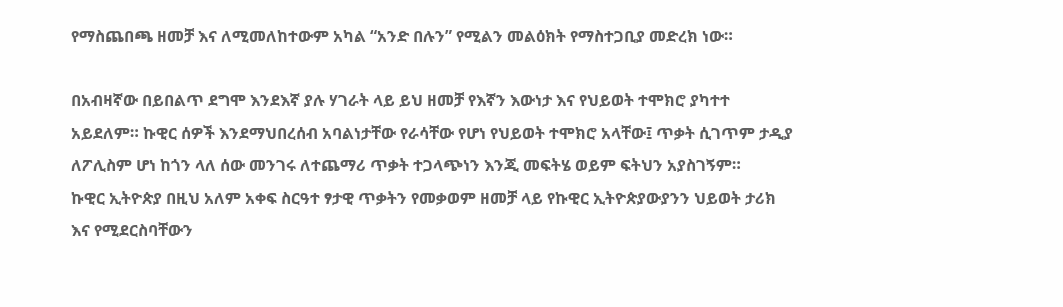የማስጨበጫ ዘመቻ እና ለሚመለከተውም አካል “አንድ በሉን” የሚልን መልዕክት የማስተጋቢያ መድረክ ነው።

በአብዛኛው በይበልጥ ደግሞ እንደእኛ ያሉ ሃገራት ላይ ይህ ዘመቻ የእኛን እውነታ እና የህይወት ተሞክሮ ያካተተ አይደለም። ኩዊር ሰዎች እንደማህበረሰብ አባልነታቸው የራሳቸው የሆነ የህይወት ተሞክሮ አላቸው፤ ጥቃት ሲገጥም ታዲያ ለፖሊስም ሆነ ከጎን ላለ ሰው መንገሩ ለተጨማሪ ጥቃት ተጋላጭነን እንጂ መፍትሄ ወይም ፍትህን አያስገኝም።
ኩዊር ኢትዮጵያ በዚህ አለም አቀፍ ስርዓተ ፃታዊ ጥቃትን የመቃወም ዘመቻ ላይ የኩዊር ኢትዮጵያውያንን ህይወት ታሪክ እና የሚደርስባቸውን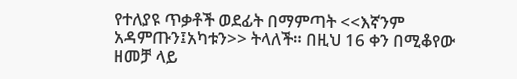የተለያዩ ጥቃቶች ወደፊት በማምጣት <<እኛንም አዳምጡን፤አካቱን>> ትላለች። በዚህ 16 ቀን በሚቆየው ዘመቻ ላይ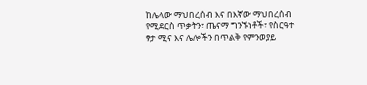ከሌላው ማህበረሰብ እና በእኛው ማህበረሰብ የሚደርስ ጥቃትን፣ ጤናማ ግንኙነቶች፣ የስርዓተ ፃታ ሚና እና ሌሎችን በጥልቅ የምንወያይ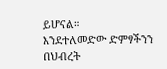ይሆናል።
እንደተለመድው ድምፃችንን በህብረት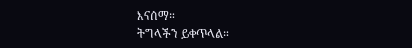እናሰማ።
ትግላችን ይቀጥላል።